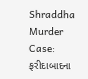Shraddha Murder Case: ફરીદાબાદના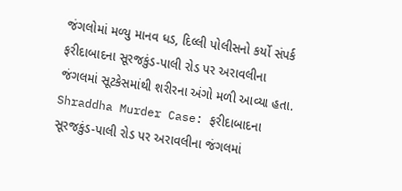જંગલોમાં મળ્યુ માનવ ધડ, દિલ્લી પોલીસનો કર્યો સંપર્ક
ફરીદાબાદના સૂરજકુંડ-પાલી રોડ પર અરાવલીના જંગલમાં સૂટકેસમાંથી શરીરના અંગો મળી આવ્યા હતા.
Shraddha Murder Case: ફરીદાબાદના સૂરજકુંડ-પાલી રોડ પર અરાવલીના જંગલમાં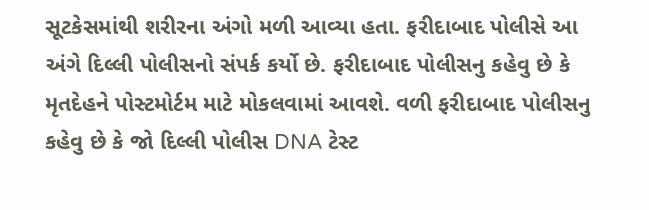સૂટકેસમાંથી શરીરના અંગો મળી આવ્યા હતા. ફરીદાબાદ પોલીસે આ અંગે દિલ્લી પોલીસનો સંપર્ક કર્યો છે. ફરીદાબાદ પોલીસનુ કહેવુ છે કે મૃતદેહને પોસ્ટમોર્ટમ માટે મોકલવામાં આવશે. વળી ફરીદાબાદ પોલીસનુ કહેવુ છે કે જો દિલ્લી પોલીસ DNA ટેસ્ટ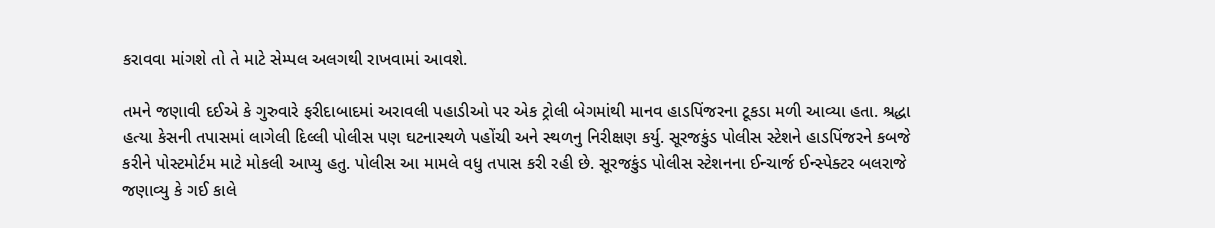કરાવવા માંગશે તો તે માટે સેમ્પલ અલગથી રાખવામાં આવશે.

તમને જણાવી દઈએ કે ગુરુવારે ફરીદાબાદમાં અરાવલી પહાડીઓ પર એક ટ્રોલી બેગમાંથી માનવ હાડપિંજરના ટૂકડા મળી આવ્યા હતા. શ્રદ્ધા હત્યા કેસની તપાસમાં લાગેલી દિલ્લી પોલીસ પણ ઘટનાસ્થળે પહોંચી અને સ્થળનુ નિરીક્ષણ કર્યુ. સૂરજકુંડ પોલીસ સ્ટેશને હાડપિંજરને કબજે કરીને પોસ્ટમોર્ટમ માટે મોકલી આપ્યુ હતુ. પોલીસ આ મામલે વધુ તપાસ કરી રહી છે. સૂરજકુંડ પોલીસ સ્ટેશનના ઈન્ચાર્જ ઈન્સ્પેક્ટર બલરાજે જણાવ્યુ કે ગઈ કાલે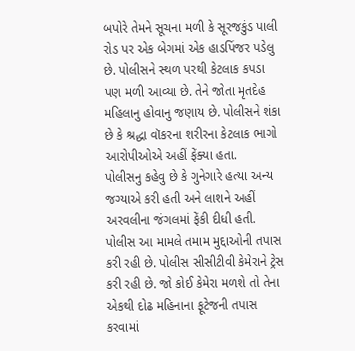બપોરે તેમને સૂચના મળી કે સૂરજકુંડ પાલી રોડ પર એક બેગમાં એક હાડપિંજર પડેલુ છે. પોલીસને સ્થળ પરથી કેટલાક કપડા પણ મળી આવ્યા છે. તેને જોતા મૃતદેહ મહિલાનુ હોવાનુ જણાય છે. પોલીસને શંકા છે કે શ્રદ્ધા વૉકરના શરીરના કેટલાક ભાગો આરોપીઓએ અહીં ફેંક્યા હતા.
પોલીસનુ કહેવુ છે કે ગુનેગારે હત્યા અન્ય જગ્યાએ કરી હતી અને લાશને અહીં અરવલીના જંગલમાં ફેંકી દીધી હતી. પોલીસ આ મામલે તમામ મુદ્દાઓની તપાસ કરી રહી છે. પોલીસ સીસીટીવી કેમેરાને ટ્રેસ કરી રહી છે. જો કોઈ કેમેરા મળશે તો તેના એકથી દોઢ મહિનાના ફૂટેજની તપાસ કરવામાં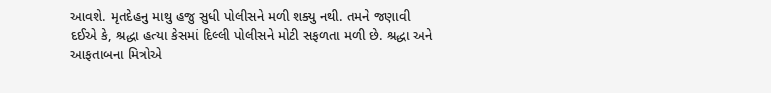આવશે. મૃતદેહનુ માથુ હજુ સુધી પોલીસને મળી શક્યુ નથી. તમને જણાવી દઈએ કે, શ્રદ્ધા હત્યા કેસમાં દિલ્લી પોલીસને મોટી સફળતા મળી છે. શ્રદ્ધા અને આફતાબના મિત્રોએ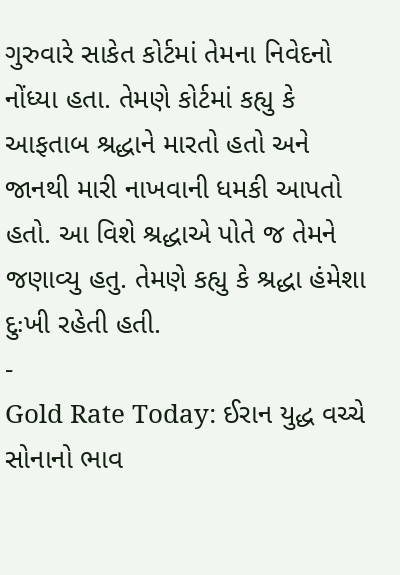ગુરુવારે સાકેત કોર્ટમાં તેમના નિવેદનો નોંધ્યા હતા. તેમણે કોર્ટમાં કહ્યુ કે આફતાબ શ્રદ્ધાને મારતો હતો અને જાનથી મારી નાખવાની ધમકી આપતો હતો. આ વિશે શ્રદ્ધાએ પોતે જ તેમને જણાવ્યુ હતુ. તેમણે કહ્યુ કે શ્રદ્ધા હંમેશા દુઃખી રહેતી હતી.
-
Gold Rate Today: ઈરાન યુદ્ધ વચ્ચે સોનાનો ભાવ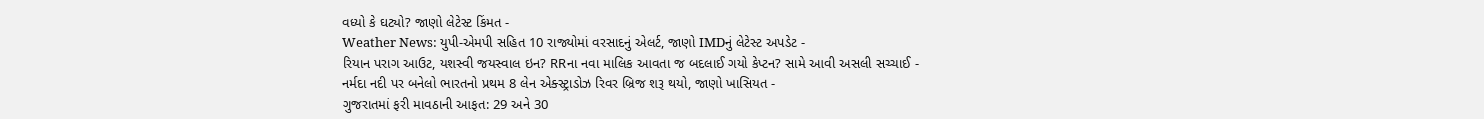વધ્યો કે ઘટ્યો? જાણો લેટેસ્ટ કિંમત -
Weather News: યુપી-એમપી સહિત 10 રાજ્યોમાં વરસાદનું એલર્ટ, જાણો IMDનું લેટેસ્ટ અપડેટ -
રિયાન પરાગ આઉટ, યશસ્વી જયસ્વાલ ઇન? RRના નવા માલિક આવતા જ બદલાઈ ગયો કેપ્ટન? સામે આવી અસલી સચ્ચાઈ -
નર્મદા નદી પર બનેલો ભારતનો પ્રથમ 8 લેન એક્સ્ટ્રાડોઝ રિવર બ્રિજ શરૂ થયો, જાણો ખાસિયત -
ગુજરાતમાં ફરી માવઠાની આફત: 29 અને 30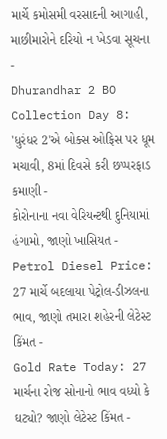માર્ચે કમોસમી વરસાદની આગાહી, માછીમારોને દરિયો ન ખેડવા સૂચના -
Dhurandhar 2 BO Collection Day 8: 'ધુરંધર 2'એ બોક્સ ઓફિસ પર ધૂમ મચાવી, 8માં દિવસે કરી છપ્પરફાડ કમાણી -
કોરોનાના નવા વેરિયન્ટથી દુનિયામાં હંગામો, જાણો ખાસિયત -
Petrol Diesel Price: 27 માર્ચે બદલાયા પેટ્રોલ-ડીઝલના ભાવ, જાણો તમારા શહેરની લેટેસ્ટ કિંમત -
Gold Rate Today: 27 માર્ચના રોજ સોનાનો ભાવ વધ્યો કે ઘટ્યો? જાણો લેટેસ્ટ કિંમત -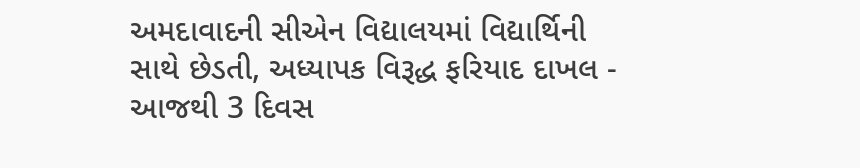અમદાવાદની સીએન વિદ્યાલયમાં વિદ્યાર્થિની સાથે છેડતી, અધ્યાપક વિરૂદ્ધ ફરિયાદ દાખલ -
આજથી 3 દિવસ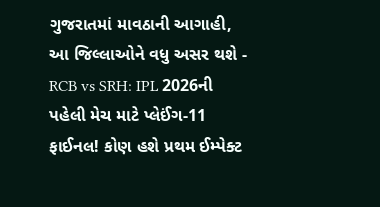ગુજરાતમાં માવઠાની આગાહી, આ જિલ્લાઓને વધુ અસર થશે -
RCB vs SRH: IPL 2026ની પહેલી મેચ માટે પ્લેઈંગ-11 ફાઈનલ! કોણ હશે પ્રથમ ઈમ્પેક્ટ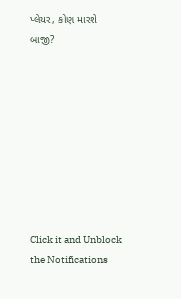પ્લેયર, કોણ મારશે બાજી?









Click it and Unblock the Notifications